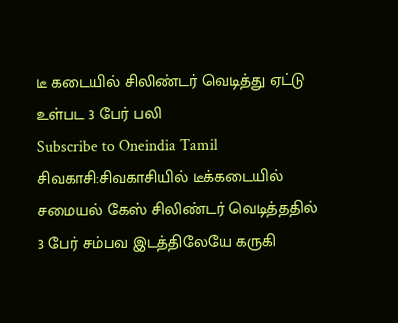டீ கடையில் சிலிண்டர் வெடித்து ஏட்டு உள்பட 3 பேர் பலி
Subscribe to Oneindia Tamil
சிவகாசி:சிவகாசியில் டீக்கடையில் சமையல் கேஸ் சிலிண்டர் வெடித்ததில் 3 பேர் சம்பவ இடத்திலேயே கருகி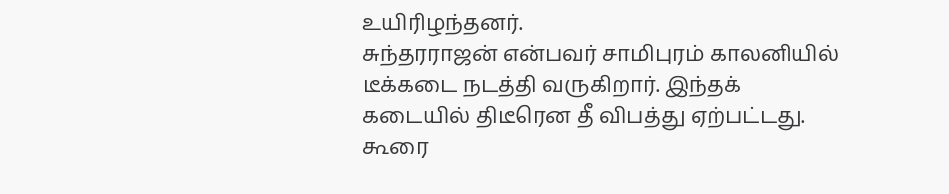உயிரிழந்தனர்.
சுந்தரராஜன் என்பவர் சாமிபுரம் காலனியில் டீக்கடை நடத்தி வருகிறார். இந்தக் கடையில் திடீரென தீ விபத்து ஏற்பட்டது. கூரை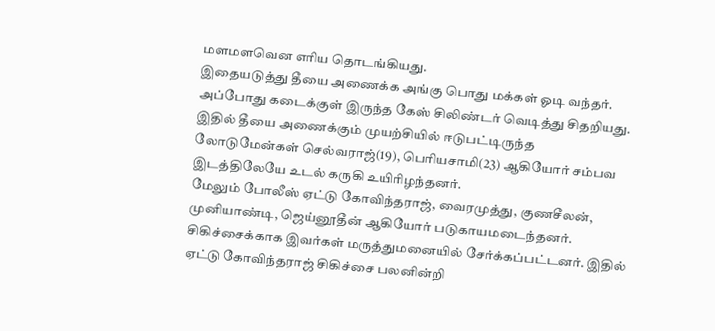மளமளவென எரிய தொடங்கியது.
இதையடுத்து தீயை அணைக்க அங்கு பொது மக்கள் ஓடி வந்தர். அப்போது கடைக்குள் இருந்த கேஸ் சிலிண்டர் வெடித்து சிதறியது. இதில் தீயை அணைக்கும் முயற்சியில் ஈடுபட்டிருந்த லோடுமேன்கள் செல்வராஜ்(19), பெரியசாமி(23) ஆகியோர் சம்பவ இடத்திலேயே உடல் கருகி உயிரிழந்தனர்.
மேலும் போலீஸ் ஏட்டு கோவிந்தராஜ், வைரமுத்து, குணசீலன், முனியாண்டி, ஜெய்னூதீன் ஆகியோர் படுகாயமடைந்தனர். சிகிச்சைக்காக இவர்கள் மருத்துமனையில் சேர்க்கப்பட்டனர். இதில் ஏட்டு கோவிந்தராஜ் சிகிச்சை பலனின்றி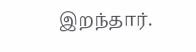இறந்தார்.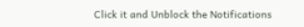Click it and Unblock the Notifications